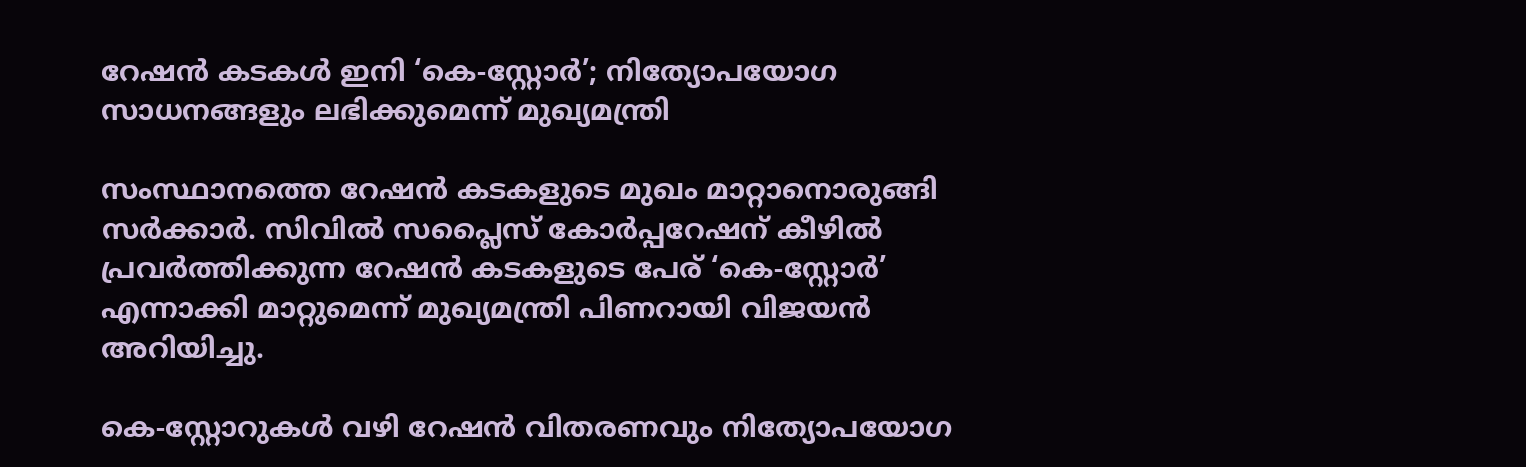റേഷന്‍ കടകള്‍ ഇനി ‘കെ-സ്റ്റോര്‍’; നിത്യോപയോഗ സാധനങ്ങളും ലഭിക്കുമെന്ന് മുഖ്യമന്ത്രി

സംസ്ഥാനത്തെ റേഷന്‍ കടകളുടെ മുഖം മാറ്റാനൊരുങ്ങി സര്‍ക്കാര്‍. സിവില്‍ സപ്ലൈസ് കോര്‍പ്പറേഷന് കീഴില്‍ പ്രവര്‍ത്തിക്കുന്ന റേഷന്‍ കടകളുടെ പേര് ‘കെ-സ്റ്റോര്‍’ എന്നാക്കി മാറ്റുമെന്ന് മുഖ്യമന്ത്രി പിണറായി വിജയന്‍ അറിയിച്ചു.

കെ-സ്റ്റോറുകള്‍ വഴി റേഷന്‍ വിതരണവും നിത്യോപയോഗ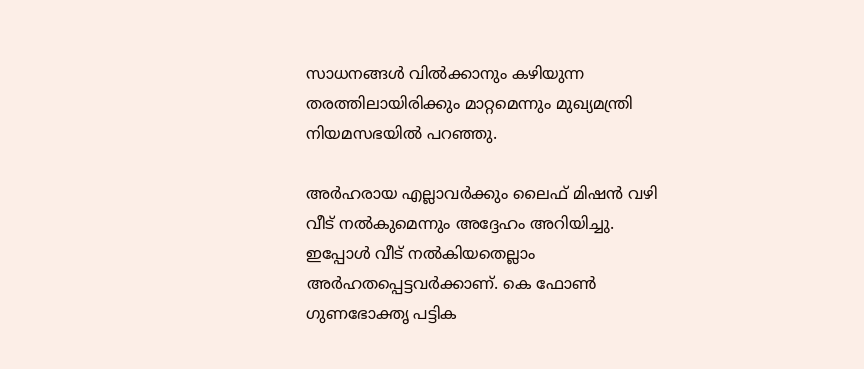സാധനങ്ങള്‍ വില്‍ക്കാനും കഴിയുന്ന തരത്തിലായിരിക്കും മാറ്റമെന്നും മുഖ്യമന്ത്രി നിയമസഭയില്‍ പറഞ്ഞു.

അര്‍ഹരായ എല്ലാവര്‍ക്കും ലൈഫ് മിഷന്‍ വഴി വീട് നല്‍കുമെന്നും അദ്ദേഹം അറിയിച്ചു. ഇപ്പോള്‍ വീട് നല്‍കിയതെല്ലാം അര്‍ഹതപ്പെട്ടവര്‍ക്കാണ്. കെ ഫോണ്‍ ഗുണഭോക്തൃ പട്ടിക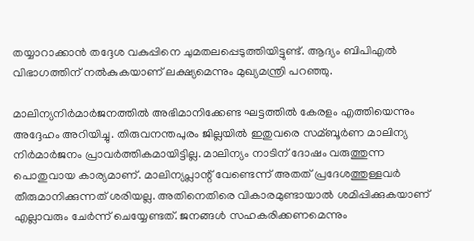തയ്യാറാക്കാന്‍ തദ്ദേശ വകുപ്പിനെ ചുമതലപ്പെടുത്തിയിട്ടുണ്ട്. ആദ്യം ബിപിഎല്‍ വിഭാഗത്തിന് നല്‍കുകയാണ് ലക്ഷ്യമെന്നും മുഖ്യമന്ത്രി പറഞ്ഞു.

മാലിന്യനിര്‍മാര്‍ജനത്തില്‍ അഭിമാനിക്കേണ്ട ഘട്ടത്തില്‍ കേരളം എത്തിയെന്നും അദ്ദേഹം അറിയിച്ചു. തിരുവനന്തപുരം ജില്ലയില്‍ ഇതുവരെ സമ്ബൂര്‍ണ മാലിന്യ നിര്‍മാര്‍ജനം പ്രാവര്‍ത്തികമായിട്ടില്ല. മാലിന്യം നാടിന് ദോഷം വരുത്തുന്ന പൊതുവായ കാര്യമാണ്. മാലിന്യപ്ലാന്റ് വേണ്ടെന്ന് അതത് പ്രദേശത്തുള്ളവര്‍ തീരുമാനിക്കുന്നത് ശരിയല്ല. അതിനെതിരെ വികാരമുണ്ടായാല്‍ ശമിപ്പിക്കുകയാണ് എല്ലാവരും ചേര്‍ന്ന് ചെയ്യേണ്ടത്. ജനങ്ങള്‍ സഹകരിക്കണമെന്നും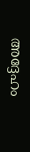അദ്ദേഹം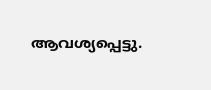ആവശ്യപ്പെട്ടു.